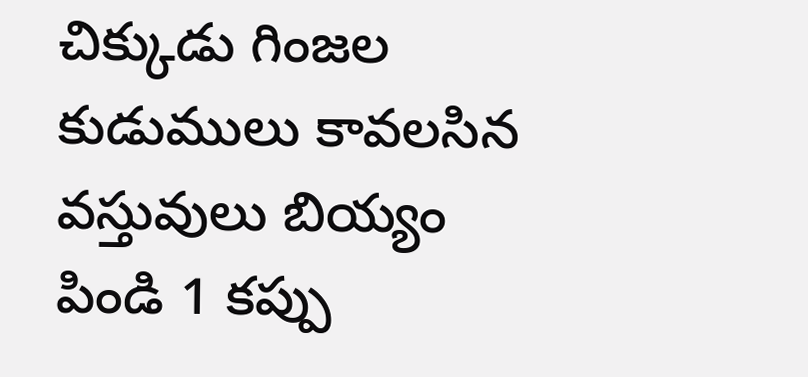చిక్కుడు గింజల కుడుములు కావలసిన వస్తువులు బియ్యం పిండి 1 కప్పు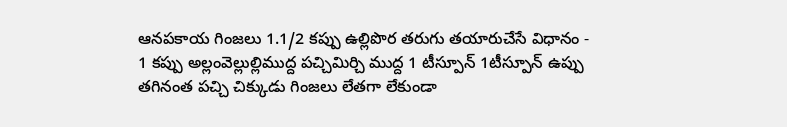ఆనపకాయ గింజలు 1.1/2 కప్పు ఉల్లిపొర తరుగు తయారుచేసే విధానం - 1 కప్పు అల్లంవెల్లుల్లిముద్ద పచ్చిమిర్చి ముద్ద 1 టీస్పూన్ 1టీస్పూన్ ఉప్పు తగినంత పచ్చి చిక్కుడు గింజలు లేతగా లేకుండా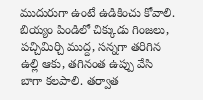ముదురుగా ఉంటే ఉడికించు కోవాలి. బియ్యం పిండిలో చిక్కుడు గింజలు, పచ్చిమిర్చి ముద్ద, సన్నగా తరిగిన ఉల్లి ఆకు, తగినంత ఉప్పు వేసి బాగా కలపాలి. తర్వాత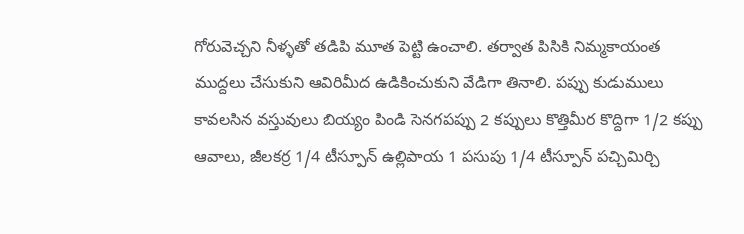గోరువెచ్చని నీళ్ళతో తడిపి మూత పెట్టి ఉంచాలి. తర్వాత పిసికి నిమ్మకాయంత ముద్దలు చేసుకుని ఆవిరిమీద ఉడికించుకుని వేడిగా తినాలి. పప్పు కుడుములు కావలసిన వస్తువులు బియ్యం పిండి సెనగపప్పు 2 కప్పులు కొత్తిమీర కొద్దిగా 1/2 కప్పు ఆవాలు, జీలకర్ర 1/4 టీస్పూన్ ఉల్లిపాయ 1 పసుపు 1/4 టీస్పూన్ పచ్చిమిర్చి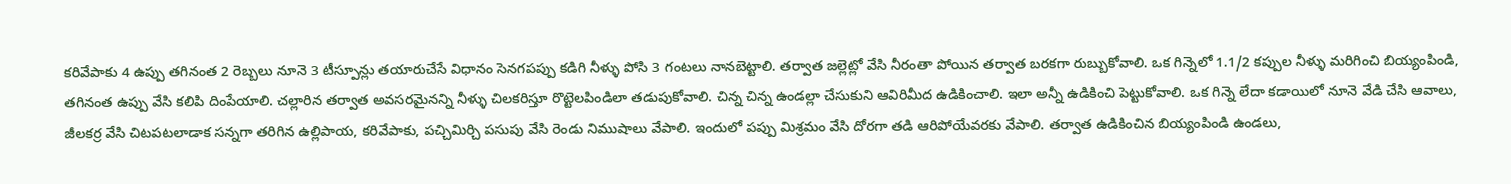కరివేపాకు 4 ఉప్పు తగినంత 2 రెబ్బలు నూనె 3 టీస్పూన్లు తయారుచేసే విధానం సెనగపప్పు కడిగి నీళ్ళు పోసి 3 గంటలు నానబెట్టాలి. తర్వాత జల్లెట్లో వేసి నీరంతా పోయిన తర్వాత బరకగా రుబ్బుకోవాలి. ఒక గిన్నెలో 1.1/2 కప్పుల నీళ్ళు మరిగించి బియ్యంపిండి, తగినంత ఉప్పు వేసి కలిపి దింపేయాలి. చల్లారిన తర్వాత అవసరమైనన్ని నీళ్ళు చిలకరిస్తూ రొట్టెలపిండిలా తడుపుకోవాలి. చిన్న చిన్న ఉండల్లా చేసుకుని ఆవిరిమీద ఉడికించాలి. ఇలా అన్నీ ఉడికించి పెట్టుకోవాలి. ఒక గిన్నె లేదా కడాయిలో నూనె వేడి చేసి ఆవాలు, జీలకర్ర వేసి చిటపటలాడాక సన్నగా తరిగిన ఉల్లిపాయ, కరివేపాకు, పచ్చిమిర్చి పసుపు వేసి రెండు నిముషాలు వేపాలి. ఇందులో పప్పు మిశ్రమం వేసి దోరగా తడి ఆరిపోయేవరకు వేపాలి. తర్వాత ఉడికించిన బియ్యంపిండి ఉండలు,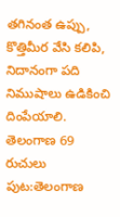తగినంత ఉప్పు, కొత్తిమీర వేసి కలిపి, నిదానంగా పది నిముషాలు ఉడికించి దింపేయాలి. తెలంగాణ 69 రుచులు
పుట:తెలంగాణ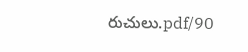రుచులు.pdf/90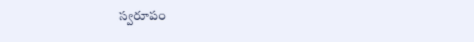స్వరూపం